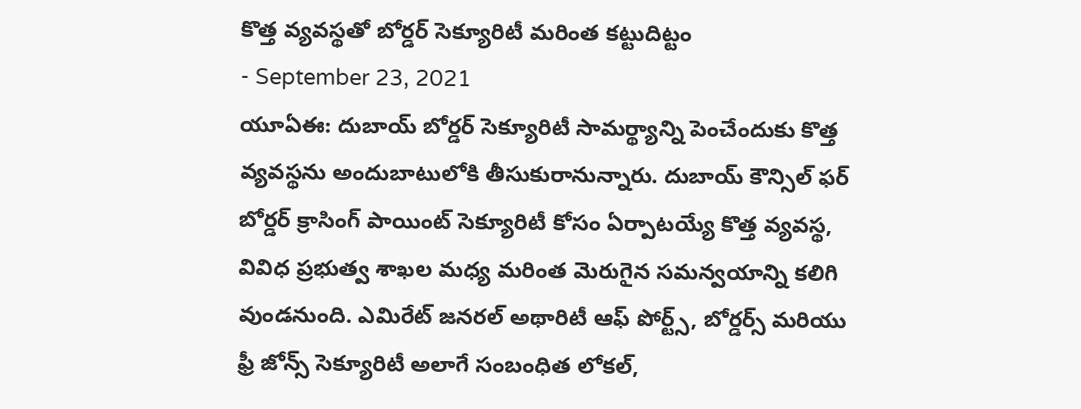కొత్త వ్యవస్థతో బోర్డర్ సెక్యూరిటీ మరింత కట్టుదిట్టం
- September 23, 2021
యూఏఈ: దుబాయ్ బోర్డర్ సెక్యూరిటీ సామర్థ్యాన్ని పెంచేందుకు కొత్త వ్యవస్థను అందుబాటులోకి తీసుకురానున్నారు. దుబాయ్ కౌన్సిల్ ఫర్ బోర్డర్ క్రాసింగ్ పాయింట్ సెక్యూరిటీ కోసం ఏర్పాటయ్యే కొత్త వ్యవస్థ, వివిధ ప్రభుత్వ శాఖల మధ్య మరింత మెరుగైన సమన్వయాన్ని కలిగి వుండనుంది. ఎమిరేట్ జనరల్ అథారిటీ ఆఫ్ పోర్ట్స్, బోర్డర్స్ మరియు ఫ్రీ జోన్స్ సెక్యూరిటీ అలాగే సంబంధిత లోకల్,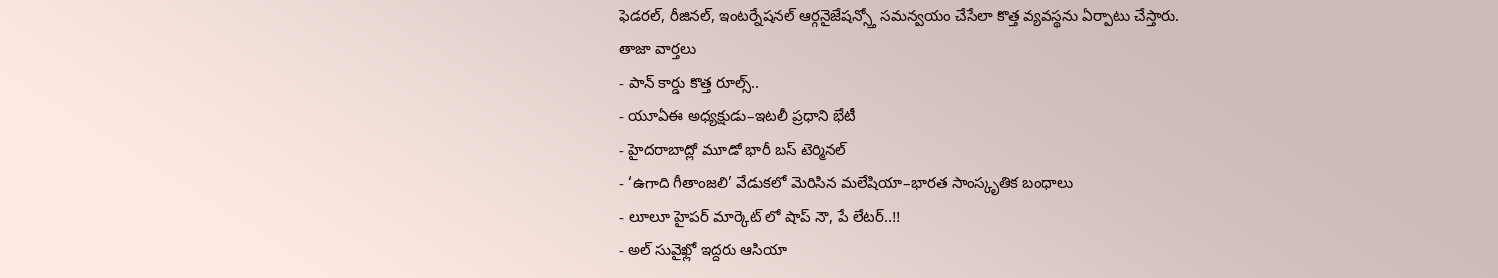ఫెడరల్, రీజినల్, ఇంటర్నేషనల్ ఆర్గనైజేషన్స్తో సమన్వయం చేసేలా కొత్త వ్యవస్థను ఏర్పాటు చేస్తారు.
తాజా వార్తలు
- పాన్ కార్డు కొత్త రూల్స్..
- యూఏఈ అధ్యక్షుడు–ఇటలీ ప్రధాని భేటీ
- హైదరాబాద్లో మూడో భారీ బస్ టెర్మినల్
- ‘ఉగాది గీతాంజలి’ వేడుకలో మెరిసిన మలేషియా–భారత సాంస్కృతిక బంధాలు
- లూలూ హైపర్ మార్కెట్ లో షాప్ నౌ, పే లేటర్..!!
- అల్ సువైఖ్లో ఇద్దరు ఆసియా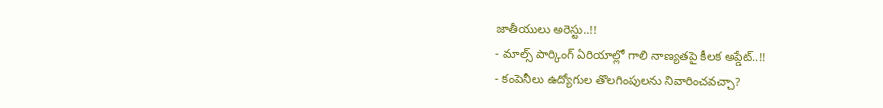జాతీయులు అరెస్టు..!!
- మాల్స్ పార్కింగ్ ఏరియాల్లో గాలి నాణ్యతపై కీలక అప్డేట్..!!
- కంపెనీలు ఉద్యోగుల తొలగింపులను నివారించవచ్చా?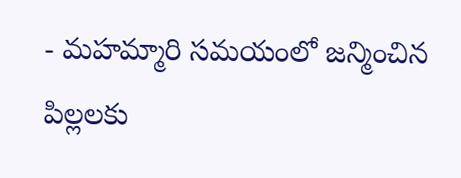- మహమ్మారి సమయంలో జన్మించిన పిల్లలకు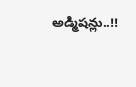అడ్మిషన్లు..!!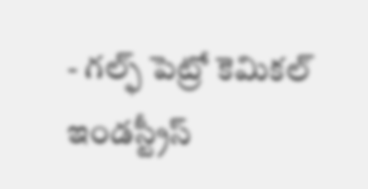- గల్ఫ్ పెట్రో కెమికల్ ఇండస్ట్రీస్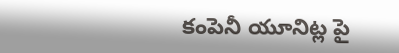కంపెనీ యూనిట్ల పై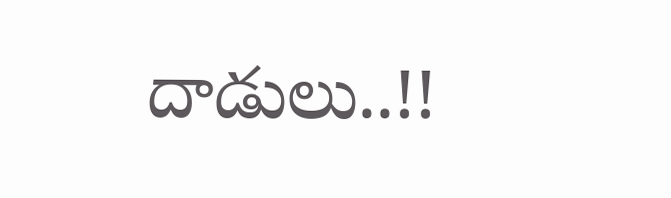దాడులు..!!